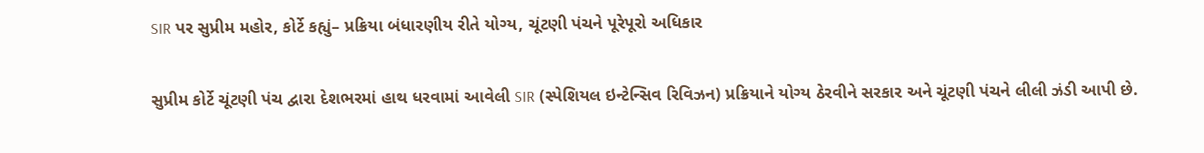SIR પર સુપ્રીમ મહોર, કોર્ટે કહ્યું– પ્રક્રિયા બંધારણીય રીતે યોગ્ય, ચૂંટણી પંચને પૂરેપૂરો અધિકાર

સુપ્રીમ કોર્ટે ચૂંટણી પંચ દ્વારા દેશભરમાં હાથ ધરવામાં આવેલી SIR (સ્પેશિયલ ઇન્ટેન્સિવ રિવિઝન) પ્રક્રિયાને યોગ્ય ઠેરવીને સરકાર અને ચૂંટણી પંચને લીલી ઝંડી આપી છે.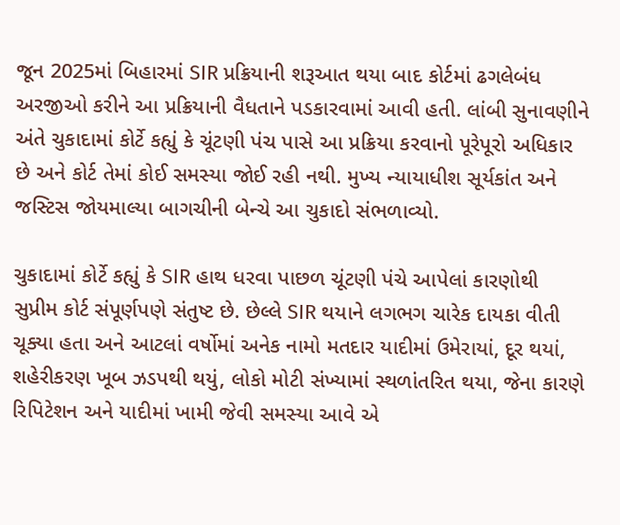જૂન 2025માં બિહારમાં SIR પ્રક્રિયાની શરૂઆત થયા બાદ કોર્ટમાં ઢગલેબંધ અરજીઓ કરીને આ પ્રક્રિયાની વૈધતાને પડકારવામાં આવી હતી. લાંબી સુનાવણીને અંતે ચુકાદામાં કોર્ટે કહ્યું કે ચૂંટણી પંચ પાસે આ પ્રક્રિયા કરવાનો પૂરેપૂરો અધિકાર છે અને કોર્ટ તેમાં કોઈ સમસ્યા જોઈ રહી નથી. મુખ્ય ન્યાયાધીશ સૂર્યકાંત અને જસ્ટિસ જોયમાલ્યા બાગચીની બેન્ચે આ ચુકાદો સંભળાવ્યો.

ચુકાદામાં કોર્ટે કહ્યું કે SIR હાથ ધરવા પાછળ ચૂંટણી પંચે આપેલાં કારણોથી સુપ્રીમ કોર્ટ સંપૂર્ણપણે સંતુષ્ટ છે. છેલ્લે SIR થયાને લગભગ ચારેક દાયકા વીતી ચૂક્યા હતા અને આટલાં વર્ષોમાં અનેક નામો મતદાર યાદીમાં ઉમેરાયાં, દૂર થયાં, શહેરીકરણ ખૂબ ઝડપથી થયું, લોકો મોટી સંખ્યામાં સ્થળાંતરિત થયા, જેના કારણે રિપિટેશન અને યાદીમાં ખામી જેવી સમસ્યા આવે એ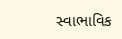સ્વાભાવિક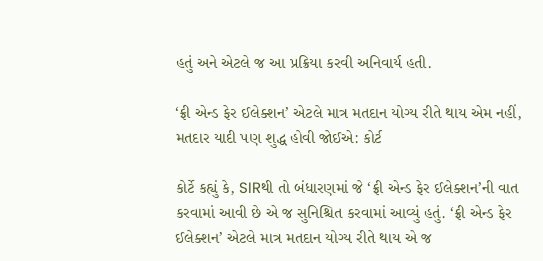હતું અને એટલે જ આ પ્રક્રિયા કરવી અનિવાર્ય હતી.

‘ફ્રી એન્ડ ફેર ઈલેક્શન’ એટલે માત્ર મતદાન યોગ્ય રીતે થાય એમ નહીં, મતદાર યાદી પણ શુદ્ધ હોવી જોઈએ: કોર્ટ

કોર્ટે કહ્યું કે, SIRથી તો બંધારણમાં જે ‘ફ્રી એન્ડ ફેર ઈલેક્શન’ની વાત કરવામાં આવી છે એ જ સુનિશ્ચિત કરવામાં આવ્યું હતું. ‘ફ્રી એન્ડ ફેર ઈલેક્શન’ એટલે માત્ર મતદાન યોગ્ય રીતે થાય એ જ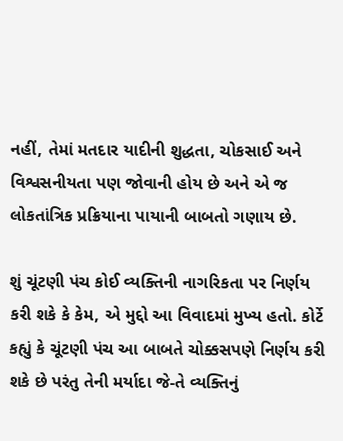નહીં, તેમાં મતદાર યાદીની શુદ્ધતા, ચોકસાઈ અને વિશ્વસનીયતા પણ જોવાની હોય છે અને એ જ લોકતાંત્રિક પ્રક્રિયાના પાયાની બાબતો ગણાય છે.

શું ચૂંટણી પંચ કોઈ વ્યક્તિની નાગરિકતા પર નિર્ણય કરી શકે કે કેમ, એ મુદ્દો આ વિવાદમાં મુખ્ય હતો. કોર્ટે કહ્યું કે ચૂંટણી પંચ આ બાબતે ચોક્કસપણે નિર્ણય કરી શકે છે પરંતુ તેની મર્યાદા જે-તે વ્યક્તિનું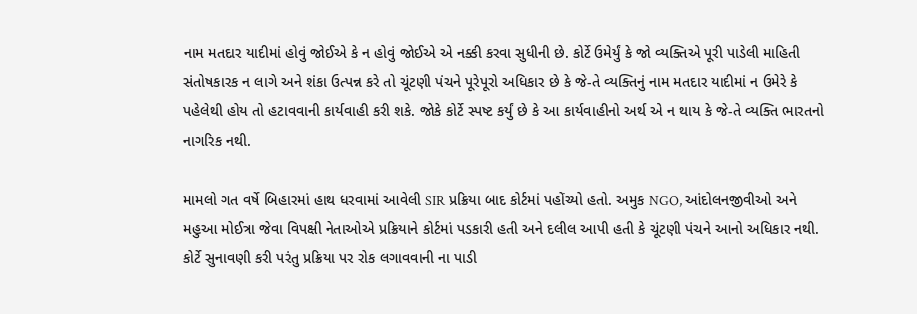નામ મતદાર યાદીમાં હોવું જોઈએ કે ન હોવું જોઈએ એ નક્કી કરવા સુધીની છે. કોર્ટે ઉમેર્યું કે જો વ્યક્તિએ પૂરી પાડેલી માહિતી સંતોષકારક ન લાગે અને શંકા ઉત્પન્ન કરે તો ચૂંટણી પંચને પૂરેપૂરો અધિકાર છે કે જે-તે વ્યક્તિનું નામ મતદાર યાદીમાં ન ઉમેરે કે પહેલેથી હોય તો હટાવવાની કાર્યવાહી કરી શકે. જોકે કોર્ટે સ્પષ્ટ કર્યું છે કે આ કાર્યવાહીનો અર્થ એ ન થાય કે જે-તે વ્યક્તિ ભારતનો નાગરિક નથી.

મામલો ગત વર્ષે બિહારમાં હાથ ધરવામાં આવેલી SIR પ્રક્રિયા બાદ કોર્ટમાં પહોંચ્યો હતો. અમુક NGO, આંદોલનજીવીઓ અને મહુઆ મોઈત્રા જેવા વિપક્ષી નેતાઓએ પ્રક્રિયાને કોર્ટમાં પડકારી હતી અને દલીલ આપી હતી કે ચૂંટણી પંચને આનો અધિકાર નથી. કોર્ટે સુનાવણી કરી પરંતુ પ્રક્રિયા પર રોક લગાવવાની ના પાડી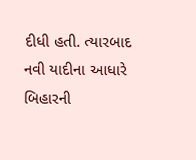દીધી હતી. ત્યારબાદ નવી યાદીના આધારે બિહારની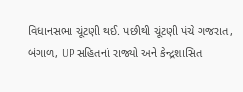વિધાનસભા ચૂંટણી થઈ. પછીથી ચૂંટણી પંચે ગજરાત, બંગાળ, UP સહિતનાં રાજ્યો અને કેન્દ્રશાસિત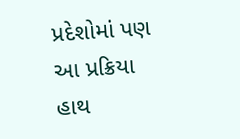પ્રદેશોમાં પણ આ પ્રક્રિયા હાથ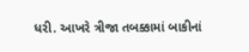ધરી. આખરે ત્રીજા તબક્કામાં બાકીનાં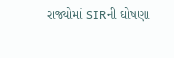રાજ્યોમાં SIRની ઘોષણા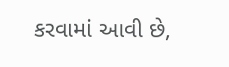કરવામાં આવી છે,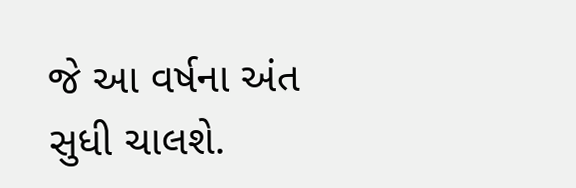જે આ વર્ષના અંત સુધી ચાલશે.